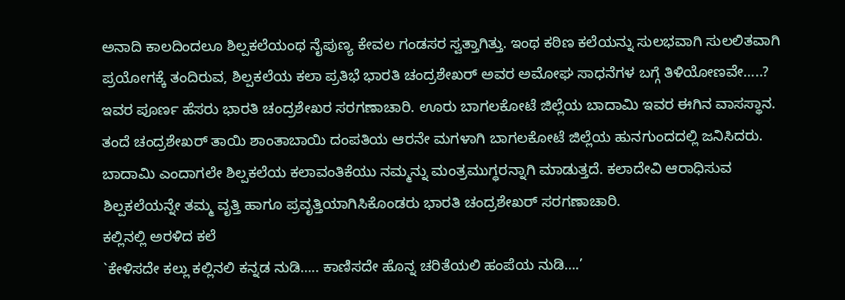ಅನಾದಿ ಕಾಲದಿಂದಲೂ ಶಿಲ್ಪಕಲೆಯಂಥ ನೈಪುಣ್ಯ ಕೇವಲ ಗಂಡಸರ ಸ್ವತ್ತಾಗಿತ್ತು. ಇಂಥ ಕಠಿಣ ಕಲೆಯನ್ನು ಸುಲಭವಾಗಿ ಸುಲಲಿತವಾಗಿ ಪ್ರಯೋಗಕ್ಕೆ ತಂದಿರುವ, ಶಿಲ್ಪಕಲೆಯ ಕಲಾ ಪ್ರತಿಭೆ ಭಾರತಿ ಚಂದ್ರಶೇಖರ್ ಅವರ ಅಮೋಘ ಸಾಧನೆಗಳ ಬಗ್ಗೆ ತಿಳಿಯೋಣವೇ…..?
ಇವರ ಪೂರ್ಣ ಹೆಸರು ಭಾರತಿ ಚಂದ್ರಶೇಖರ ಸರಗಣಾಚಾರಿ. ಊರು ಬಾಗಲಕೋಟೆ ಜಿಲ್ಲೆಯ ಬಾದಾಮಿ ಇವರ ಈಗಿನ ವಾಸಸ್ಥಾನ. ತಂದೆ ಚಂದ್ರಶೇಖರ್ ತಾಯಿ ಶಾಂತಾಬಾಯಿ ದಂಪತಿಯ ಆರನೇ ಮಗಳಾಗಿ ಬಾಗಲಕೋಟೆ ಜಿಲ್ಲೆಯ ಹುನಗುಂದದಲ್ಲಿ ಜನಿಸಿದರು. ಬಾದಾಮಿ ಎಂದಾಗಲೇ ಶಿಲ್ಪಕಲೆಯ ಕಲಾವಂತಿಕೆಯು ನಮ್ಮನ್ನು ಮಂತ್ರಮುಗ್ಧರನ್ನಾಗಿ ಮಾಡುತ್ತದೆ. ಕಲಾದೇವಿ ಆರಾಧಿಸುವ ಶಿಲ್ಪಕಲೆಯನ್ನೇ ತಮ್ಮ ವೃತ್ತಿ ಹಾಗೂ ಪ್ರವೃತ್ತಿಯಾಗಿಸಿಕೊಂಡರು ಭಾರತಿ ಚಂದ್ರಶೇಖರ್ ಸರಗಣಾಚಾರಿ.
ಕಲ್ಲಿನಲ್ಲಿ ಅರಳಿದ ಕಲೆ
`ಕೇಳಿಸದೇ ಕಲ್ಲು ಕಲ್ಲಿನಲಿ ಕನ್ನಡ ನುಡಿ….. ಕಾಣಿಸದೇ ಹೊನ್ನ ಚರಿತೆಯಲಿ ಹಂಪೆಯ ನುಡಿ….’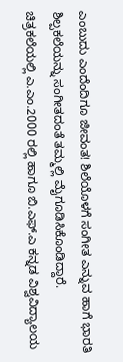ಎಂಬುದು ಎಂದೆಂದಿಗೂ ಜೀವಂತ! ಶಿಲೆಯೊಳಗೆ ಸಂಗೀತ ಎನ್ನುವ ಹಾಗೆ ಭಾರತಿ ಶಿಲ್ಪಕಲೆಯನ್ನು ಸಂಗೀತದಂತೆ ತಮ್ಮಲ್ಲಿ ಮೈಗೂಡಿಸಿಕೊಂಡಿದ್ದಾರೆ.
ಚಿತ್ರಕಲೆಯಲ್ಲಿ ಎ.ಎಂ.2000 ರಲ್ಲಿ ಹಾಗೂ ಬಿ.ಎಫ್.ಎ ಕನ್ನಡ ವಿಶ್ವವಿದ್ಯಾಲಯ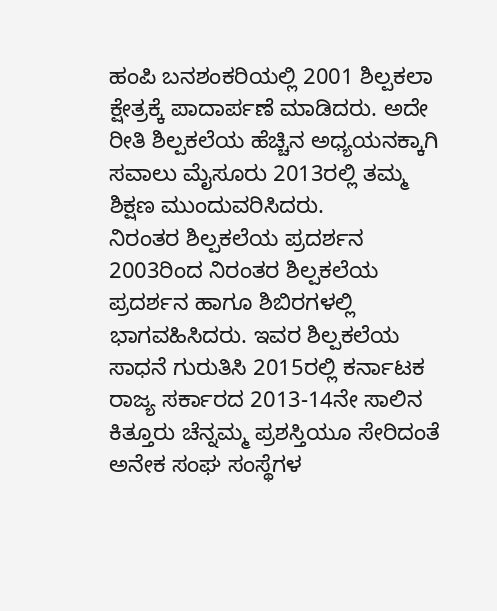ಹಂಪಿ ಬನಶಂಕರಿಯಲ್ಲಿ 2001 ಶಿಲ್ಪಕಲಾ ಕ್ಷೇತ್ರಕ್ಕೆ ಪಾದಾರ್ಪಣೆ ಮಾಡಿದರು. ಅದೇ ರೀತಿ ಶಿಲ್ಪಕಲೆಯ ಹೆಚ್ಚಿನ ಅಧ್ಯಯನಕ್ಕಾಗಿ ಸವಾಲು ಮೈಸೂರು 2013ರಲ್ಲಿ ತಮ್ಮ ಶಿಕ್ಷಣ ಮುಂದುವರಿಸಿದರು.
ನಿರಂತರ ಶಿಲ್ಪಕಲೆಯ ಪ್ರದರ್ಶನ
2003ರಿಂದ ನಿರಂತರ ಶಿಲ್ಪಕಲೆಯ ಪ್ರದರ್ಶನ ಹಾಗೂ ಶಿಬಿರಗಳಲ್ಲಿ ಭಾಗವಹಿಸಿದರು. ಇವರ ಶಿಲ್ಪಕಲೆಯ ಸಾಧನೆ ಗುರುತಿಸಿ 2015ರಲ್ಲಿ ಕರ್ನಾಟಕ ರಾಜ್ಯ ಸರ್ಕಾರದ 2013-14ನೇ ಸಾಲಿನ ಕಿತ್ತೂರು ಚೆನ್ನಮ್ಮ ಪ್ರಶಸ್ತಿಯೂ ಸೇರಿದಂತೆ ಅನೇಕ ಸಂಘ ಸಂಸ್ಥೆಗಳ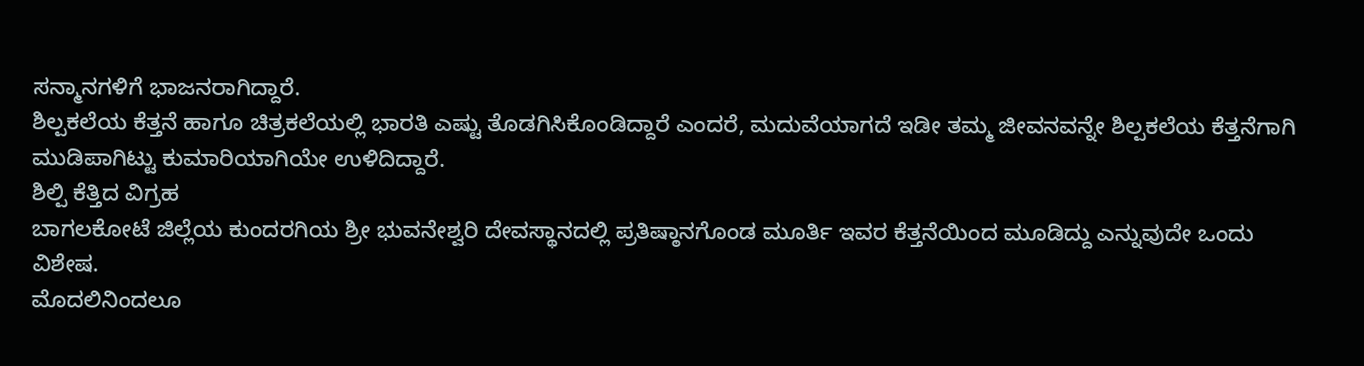ಸನ್ಮಾನಗಳಿಗೆ ಭಾಜನರಾಗಿದ್ದಾರೆ.
ಶಿಲ್ಪಕಲೆಯ ಕೆತ್ತನೆ ಹಾಗೂ ಚಿತ್ರಕಲೆಯಲ್ಲಿ ಭಾರತಿ ಎಷ್ಟು ತೊಡಗಿಸಿಕೊಂಡಿದ್ದಾರೆ ಎಂದರೆ, ಮದುವೆಯಾಗದೆ ಇಡೀ ತಮ್ಮ ಜೀವನವನ್ನೇ ಶಿಲ್ಪಕಲೆಯ ಕೆತ್ತನೆಗಾಗಿ ಮುಡಿಪಾಗಿಟ್ಟು ಕುಮಾರಿಯಾಗಿಯೇ ಉಳಿದಿದ್ದಾರೆ.
ಶಿಲ್ಪಿ ಕೆತ್ತಿದ ವಿಗ್ರಹ
ಬಾಗಲಕೋಟೆ ಜಿಲ್ಲೆಯ ಕುಂದರಗಿಯ ಶ್ರೀ ಭುವನೇಶ್ವರಿ ದೇವಸ್ಥಾನದಲ್ಲಿ ಪ್ರತಿಷ್ಠಾನಗೊಂಡ ಮೂರ್ತಿ ಇವರ ಕೆತ್ತನೆಯಿಂದ ಮೂಡಿದ್ದು ಎನ್ನುವುದೇ ಒಂದು ವಿಶೇಷ.
ಮೊದಲಿನಿಂದಲೂ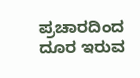ಪ್ರಚಾರದಿಂದ ದೂರ ಇರುವ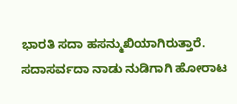ಭಾರತಿ ಸದಾ ಹಸನ್ಮುಖಿಯಾಗಿರುತ್ತಾರೆ. ಸದಾಸರ್ವದಾ ನಾಡು ನುಡಿಗಾಗಿ ಹೋರಾಟ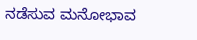ನಡೆಸುವ ಮನೋಭಾವ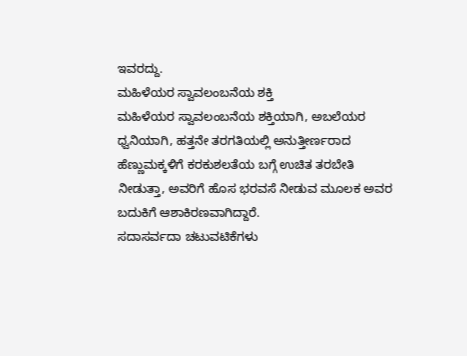ಇವರದ್ದು.
ಮಹಿಳೆಯರ ಸ್ವಾವಲಂಬನೆಯ ಶಕ್ತಿ
ಮಹಿಳೆಯರ ಸ್ವಾವಲಂಬನೆಯ ಶಕ್ತಿಯಾಗಿ, ಅಬಲೆಯರ ಧ್ವನಿಯಾಗಿ, ಹತ್ತನೇ ತರಗತಿಯಲ್ಲಿ ಅನುತ್ತೀರ್ಣರಾದ ಹೆಣ್ಣುಮಕ್ಕಳಿಗೆ ಕರಕುಶಲತೆಯ ಬಗ್ಗೆ ಉಚಿತ ತರಬೇತಿ ನೀಡುತ್ತಾ, ಅವರಿಗೆ ಹೊಸ ಭರವಸೆ ನೀಡುವ ಮೂಲಕ ಅವರ ಬದುಕಿಗೆ ಆಶಾಕಿರಣವಾಗಿದ್ದಾರೆ.
ಸದಾಸರ್ವದಾ ಚಟುವಟಿಕೆಗಳು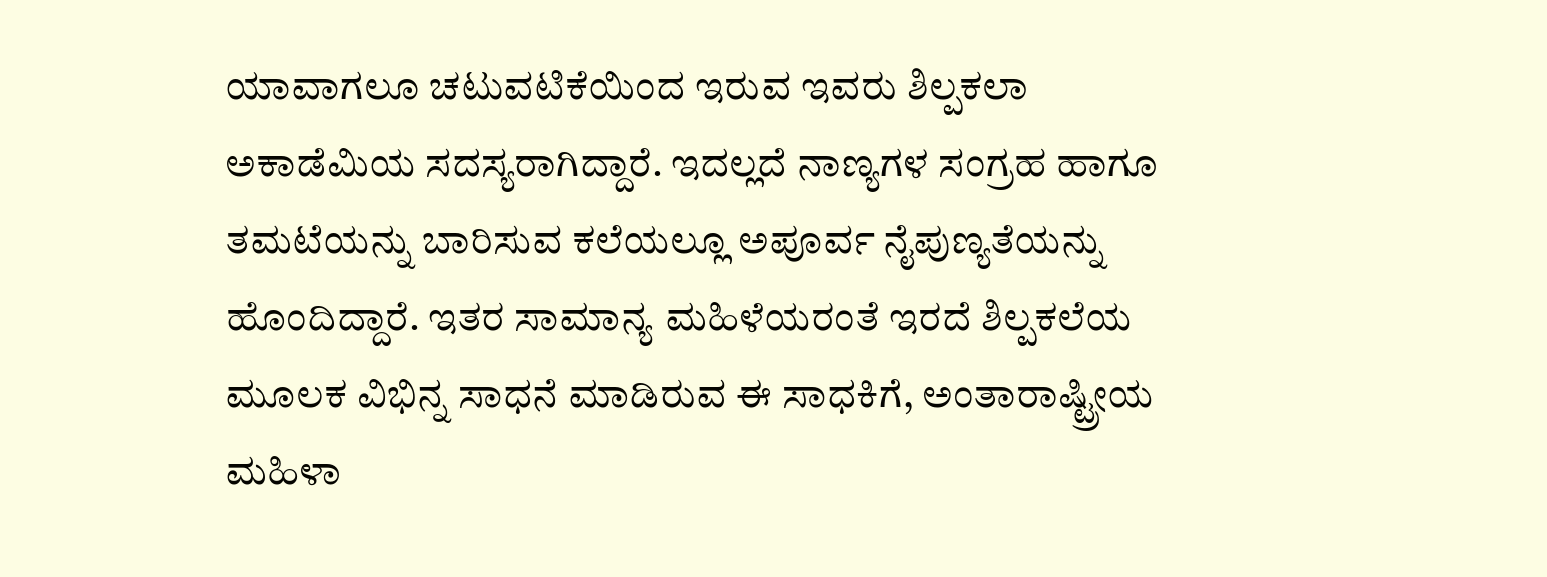ಯಾವಾಗಲೂ ಚಟುವಟಿಕೆಯಿಂದ ಇರುವ ಇವರು ಶಿಲ್ಪಕಲಾ ಅಕಾಡೆಮಿಯ ಸದಸ್ಯರಾಗಿದ್ದಾರೆ. ಇದಲ್ಲದೆ ನಾಣ್ಯಗಳ ಸಂಗ್ರಹ ಹಾಗೂ ತಮಟೆಯನ್ನು ಬಾರಿಸುವ ಕಲೆಯಲ್ಲೂ ಅಪೂರ್ವ ನೈಪುಣ್ಯತೆಯನ್ನು ಹೊಂದಿದ್ದಾರೆ. ಇತರ ಸಾಮಾನ್ಯ ಮಹಿಳೆಯರಂತೆ ಇರದೆ ಶಿಲ್ಪಕಲೆಯ ಮೂಲಕ ವಿಭಿನ್ನ ಸಾಧನೆ ಮಾಡಿರುವ ಈ ಸಾಧಕಿಗೆ, ಅಂತಾರಾಷ್ಟ್ರೀಯ ಮಹಿಳಾ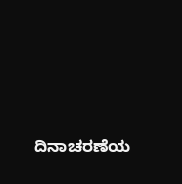ದಿನಾಚರಣೆಯ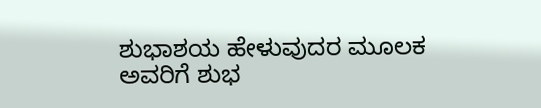ಶುಭಾಶಯ ಹೇಳುವುದರ ಮೂಲಕ ಅವರಿಗೆ ಶುಭ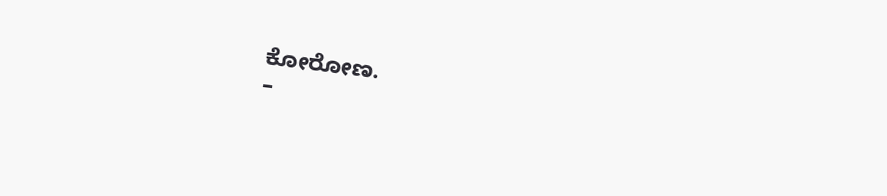ಕೋರೋಣ.
–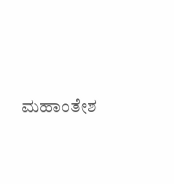ಮಹಾಂತೇಶ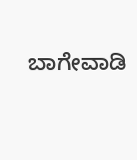ಬಾಗೇವಾಡಿ